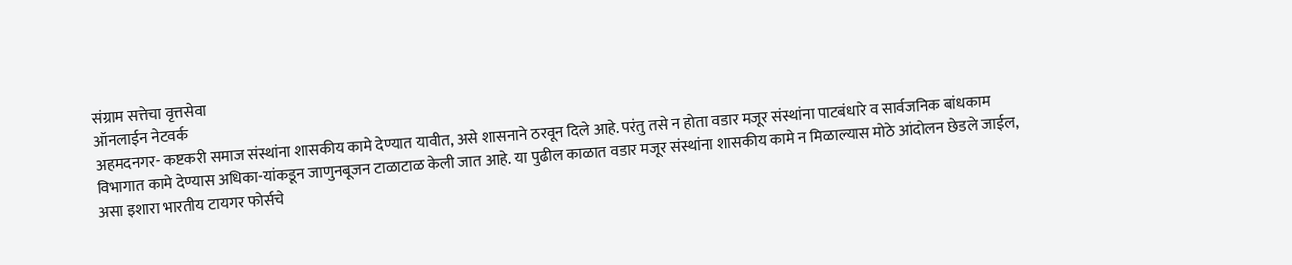संग्राम सत्तेचा वृत्तसेवा
ऑनलाईन नेटवर्क
अहमदनगर- कष्टकरी समाज संस्थांना शासकीय कामे देण्यात यावीत, असे शासनाने ठरवून दिले आहे. परंतु तसे न होता वडार मजूर संस्थांना पाटबंधारे व सार्वजनिक बांधकाम विभागात कामे देण्यास अधिका-यांकडून जाणुनबूजन टाळाटाळ केली जात आहे. या पुढील काळात वडार मजूर संस्थांना शासकीय कामे न मिळाल्यास मोठे आंदोलन छेडले जाईल, असा इशारा भारतीय टायगर फोर्सचे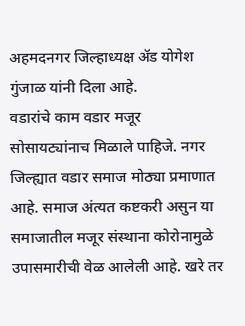अहमदनगर जिल्हाध्यक्ष ॲड योगेश गुंजाळ यांनी दिला आहे.
वडारांचे काम वडार मजूर सोसायट्यांनाच मिळाले पाहिजे. नगर जिल्ह्यात वडार समाज मोठ्या प्रमाणात आहे. समाज अंत्यत कष्टकरी असुन या समाजातील मजूर संस्थाना कोरोनामुळे उपासमारीची वेळ आलेली आहे. खरे तर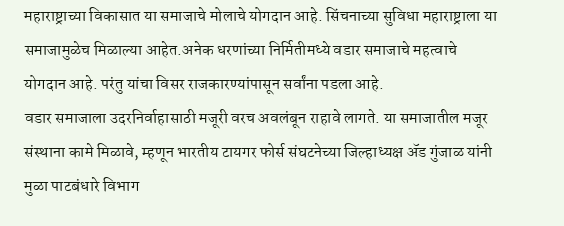महाराष्ट्राच्या विकासात या समाजाचे मोलाचे योगदान आहे. सिंचनाच्या सुविधा महाराष्ट्राला या समाजामुळेच मिळाल्या आहेत.अनेक धरणांच्या निर्मितीमध्ये वडार समाजाचे महत्वाचे योगदान आहे. परंतु यांचा विसर राजकारण्यांपासून सर्वांना पडला आहे.
वडार समाजाला उदरनिर्वाहासाठी मजूरी वरच अवलंबून राहावे लागते. या समाजातील मजूर संस्थाना कामे मिळावे, म्हणून भारतीय टायगर फोर्स संघटनेच्या जिल्हाध्यक्ष ॲड गुंजाळ यांनी मुळा पाटबंधारे विभाग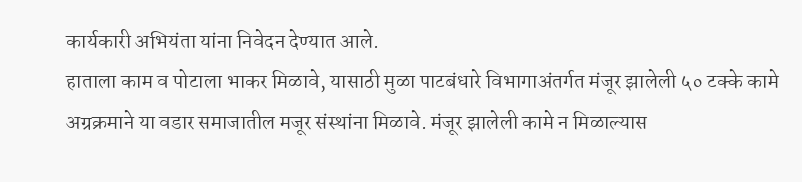कार्यकारी अभियंता यांना निवेदन देण्यात आले.
हाताला काम व पोटाला भाकर मिळावे, यासाठी मुळा पाटबंधारे विभागाअंतर्गत मंजूर झालेली ५० टक्के कामे अग्रक्रमाने या वडार समाजातील मजूर संस्थांना मिळावे. मंजूर झालेली कामे न मिळाल्यास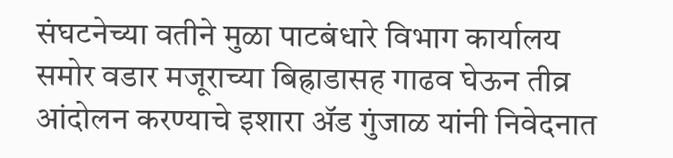संघटनेच्या वतीने मुळा पाटबंधारे विभाग कार्यालय समोर वडार मजूराच्या बिह्राडासह गाढव घेऊन तीव्र आंदोलन करण्याचे इशारा ॲड गुंजाळ यांनी निवेदनात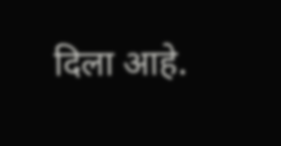दिला आहे.